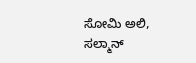ಸೋಮಿ ಅಲಿ, ಸಲ್ಮಾನ್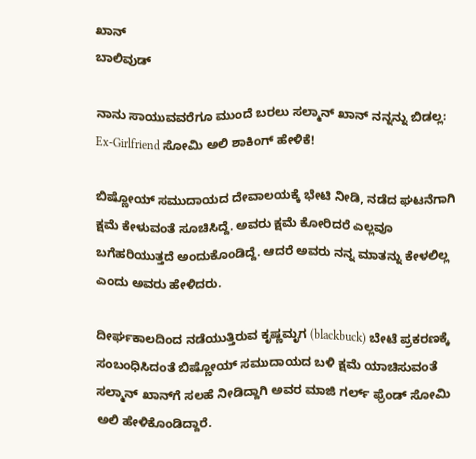ಖಾನ್
ಬಾಲಿವುಡ್

ನಾನು ಸಾಯುವವರೆಗೂ ಮುಂದೆ ಬರಲು ಸಲ್ಮಾನ್ ಖಾನ್ ನನ್ನನ್ನು ಬಿಡಲ್ಲ: Ex-Girlfriend ಸೋಮಿ ಅಲಿ ಶಾಕಿಂಗ್ ಹೇಳಿಕೆ!

ಬಿಷ್ಣೋಯ್ ಸಮುದಾಯದ ದೇವಾಲಯಕ್ಕೆ ಭೇಟಿ ನೀಡಿ, ನಡೆದ ಘಟನೆಗಾಗಿ ಕ್ಷಮೆ ಕೇಳುವಂತೆ ಸೂಚಿಸಿದ್ದೆ. ಅವರು ಕ್ಷಮೆ ಕೋರಿದರೆ ಎಲ್ಲವೂ ಬಗೆಹರಿಯುತ್ತದೆ ಅಂದುಕೊಂಡಿದ್ದೆ. ಆದರೆ ಅವರು ನನ್ನ ಮಾತನ್ನು ಕೇಳಲಿಲ್ಲ ಎಂದು ಅವರು ಹೇಳಿದರು.

ದೀರ್ಘಕಾಲದಿಂದ ನಡೆಯುತ್ತಿರುವ ಕೃಷ್ಣಮೃಗ (blackbuck) ಬೇಟೆ ಪ್ರಕರಣಕ್ಕೆ ಸಂಬಂಧಿಸಿದಂತೆ ಬಿಷ್ಣೋಯ್ ಸಮುದಾಯದ ಬಳಿ ಕ್ಷಮೆ ಯಾಚಿಸುವಂತೆ ಸಲ್ಮಾನ್ ಖಾನ್‌ಗೆ ಸಲಹೆ ನೀಡಿದ್ದಾಗಿ ಅವರ ಮಾಜಿ ಗರ್ಲ್ ಫ್ರೆಂಡ್ ಸೋಮಿ ಅಲಿ ಹೇಳಿಕೊಂಡಿದ್ದಾರೆ.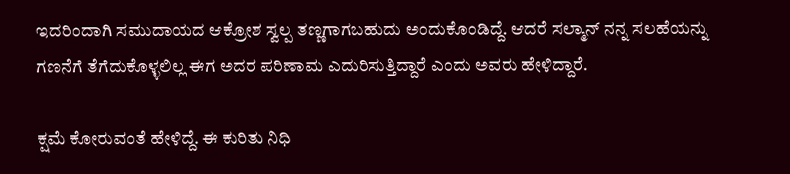ಇದರಿಂದಾಗಿ ಸಮುದಾಯದ ಆಕ್ರೋಶ ಸ್ವಲ್ಪ ತಣ್ಣಗಾಗಬಹುದು ಅಂದುಕೊಂಡಿದ್ದೆ. ಆದರೆ ಸಲ್ಮಾನ್ ನನ್ನ ಸಲಹೆಯನ್ನು ಗಣನೆಗೆ ತೆಗೆದುಕೊಳ್ಳಲಿಲ್ಲ ಈಗ ಅದರ ಪರಿಣಾಮ ಎದುರಿಸುತ್ತಿದ್ದಾರೆ ಎಂದು ಅವರು ಹೇಳಿದ್ದಾರೆ.

ಕ್ಷಮೆ ಕೋರುವಂತೆ ಹೇಳಿದ್ದೆ. ಈ ಕುರಿತು ನಿಧಿ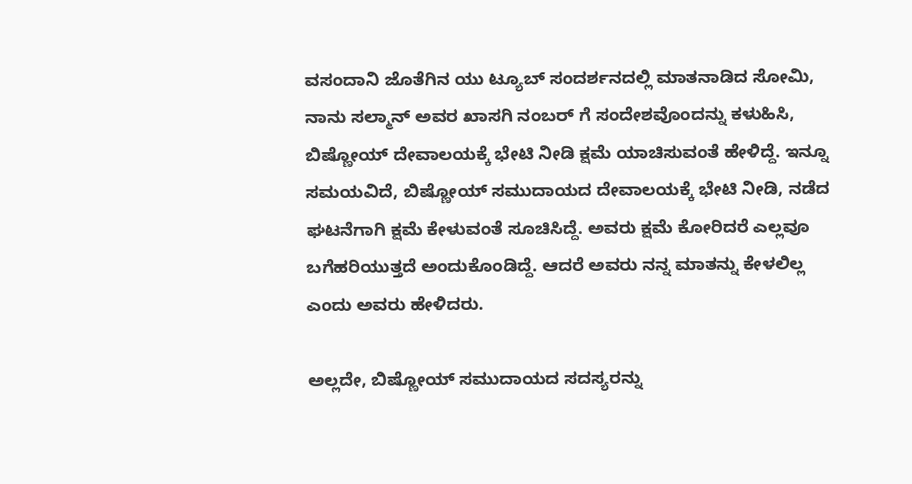ವಸಂದಾನಿ ಜೊತೆಗಿನ ಯು ಟ್ಯೂಬ್ ಸಂದರ್ಶನದಲ್ಲಿ ಮಾತನಾಡಿದ ಸೋಮಿ, ನಾನು ಸಲ್ಮಾನ್ ಅವರ ಖಾಸಗಿ ನಂಬರ್ ಗೆ ಸಂದೇಶವೊಂದನ್ನು ಕಳುಹಿಸಿ, ಬಿಷ್ಣೋಯ್ ದೇವಾಲಯಕ್ಕೆ ಭೇಟಿ ನೀಡಿ ಕ್ಷಮೆ ಯಾಚಿಸುವಂತೆ ಹೇಳಿದ್ದೆ. ಇನ್ನೂ ಸಮಯವಿದೆ, ಬಿಷ್ಣೋಯ್ ಸಮುದಾಯದ ದೇವಾಲಯಕ್ಕೆ ಭೇಟಿ ನೀಡಿ, ನಡೆದ ಘಟನೆಗಾಗಿ ಕ್ಷಮೆ ಕೇಳುವಂತೆ ಸೂಚಿಸಿದ್ದೆ. ಅವರು ಕ್ಷಮೆ ಕೋರಿದರೆ ಎಲ್ಲವೂ ಬಗೆಹರಿಯುತ್ತದೆ ಅಂದುಕೊಂಡಿದ್ದೆ. ಆದರೆ ಅವರು ನನ್ನ ಮಾತನ್ನು ಕೇಳಲಿಲ್ಲ ಎಂದು ಅವರು ಹೇಳಿದರು.

ಅಲ್ಲದೇ, ಬಿಷ್ಣೋಯ್ ಸಮುದಾಯದ ಸದಸ್ಯರನ್ನು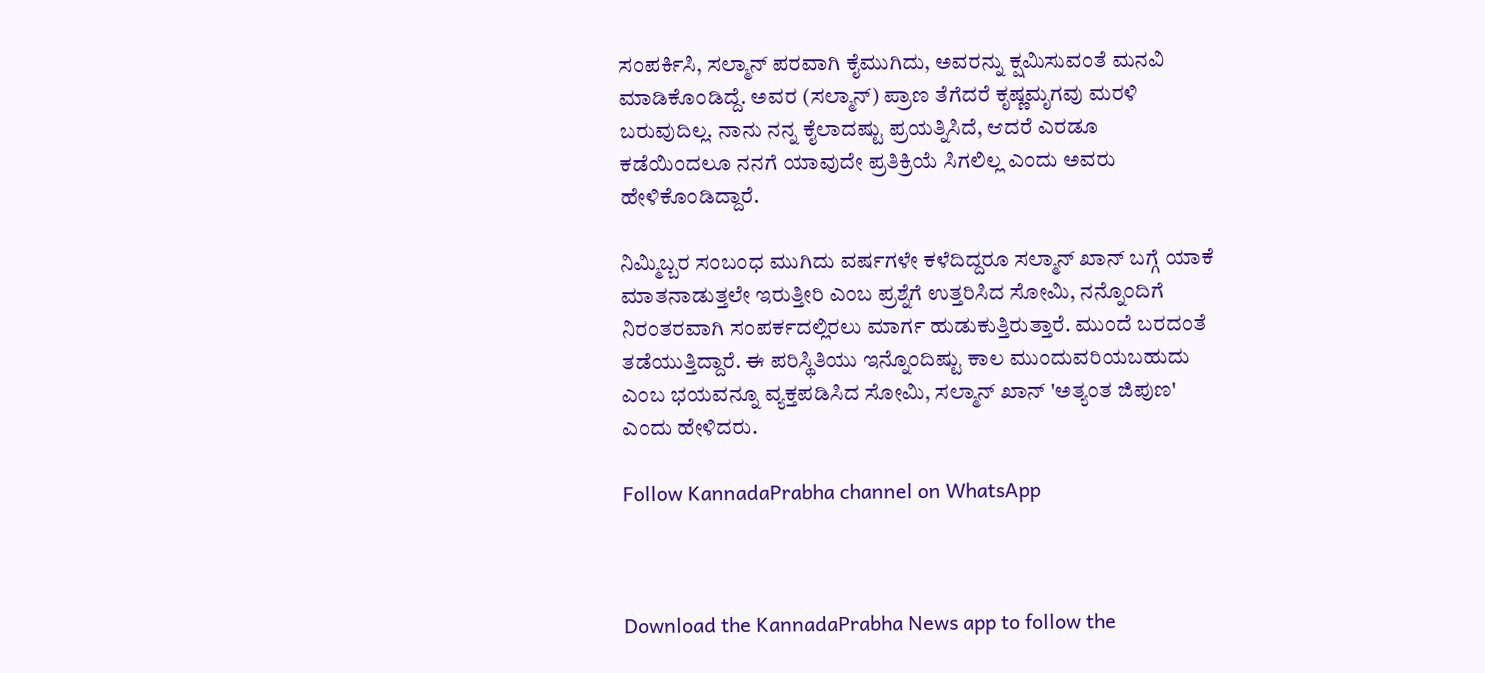ಸಂಪರ್ಕಿಸಿ, ಸಲ್ಮಾನ್ ಪರವಾಗಿ ಕೈಮುಗಿದು, ಅವರನ್ನು ಕ್ಷಮಿಸುವಂತೆ ಮನವಿ ಮಾಡಿಕೊಂಡಿದ್ದೆ. ಅವರ (ಸಲ್ಮಾನ್) ಪ್ರಾಣ ತೆಗೆದರೆ ಕೃಷ್ಣಮೃಗವು ಮರಳಿ ಬರುವುದಿಲ್ಲ. ನಾನು ನನ್ನ ಕೈಲಾದಷ್ಟು ಪ್ರಯತ್ನಿಸಿದೆ, ಆದರೆ ಎರಡೂ ಕಡೆಯಿಂದಲೂ ನನಗೆ ಯಾವುದೇ ಪ್ರತಿಕ್ರಿಯೆ ಸಿಗಲಿಲ್ಲ ಎಂದು ಅವರು ಹೇಳಿಕೊಂಡಿದ್ದಾರೆ.

ನಿಮ್ಮಿಬ್ಬರ ಸಂಬಂಧ ಮುಗಿದು ವರ್ಷಗಳೇ ಕಳೆದಿದ್ದರೂ ಸಲ್ಮಾನ್ ಖಾನ್ ಬಗ್ಗೆ ಯಾಕೆ ಮಾತನಾಡುತ್ತಲೇ ಇರುತ್ತೀರಿ ಎಂಬ ಪ್ರಶ್ನೆಗೆ ಉತ್ತರಿಸಿದ ಸೋಮಿ, ನನ್ನೊಂದಿಗೆ ನಿರಂತರವಾಗಿ ಸಂಪರ್ಕದಲ್ಲಿರಲು ಮಾರ್ಗ ಹುಡುಕುತ್ತಿರುತ್ತಾರೆ. ಮುಂದೆ ಬರದಂತೆ ತಡೆಯುತ್ತಿದ್ದಾರೆ. ಈ ಪರಿಸ್ಥಿತಿಯು ಇನ್ನೊಂದಿಷ್ಟು ಕಾಲ ಮುಂದುವರಿಯಬಹುದು ಎಂಬ ಭಯವನ್ನೂ ವ್ಯಕ್ತಪಡಿಸಿದ ಸೋಮಿ, ಸಲ್ಮಾನ್ ಖಾನ್ 'ಅತ್ಯಂತ ಜಿಪುಣ' ಎಂದು ಹೇಳಿದರು.

Follow KannadaPrabha channel on WhatsApp



Download the KannadaPrabha News app to follow the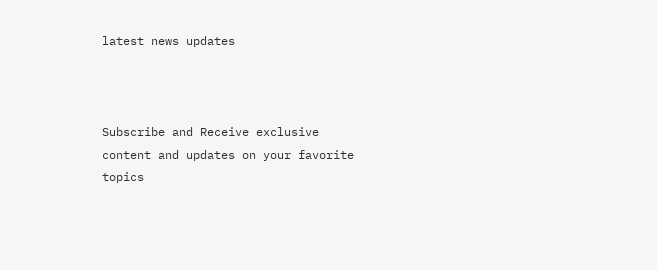latest news updates



Subscribe and Receive exclusive content and updates on your favorite topics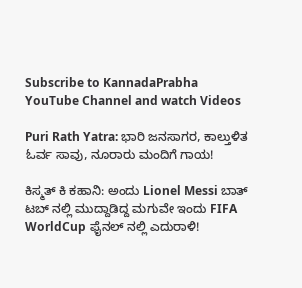Subscribe to KannadaPrabha YouTube Channel and watch Videos

Puri Rath Yatra: ಭಾರಿ ಜನಸಾಗರ, ಕಾಲ್ತುಳಿತ ಓರ್ವ ಸಾವು, ನೂರಾರು ಮಂದಿಗೆ ಗಾಯ!

ಕಿಸ್ಮತ್ ಕಿ ಕಹಾನಿ: ಅಂದು Lionel Messi ಬಾತ್ ಟಬ್ ನಲ್ಲಿ ಮುದ್ದಾಡಿದ್ದ ಮಗುವೇ ಇಂದು FIFA WorldCup ಫೈನಲ್ ನಲ್ಲಿ ಎದುರಾಳಿ!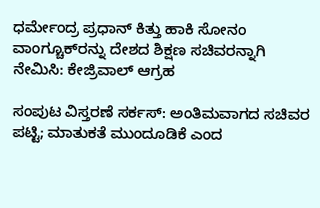ಧರ್ಮೇಂದ್ರ ಪ್ರಧಾನ್ ಕಿತ್ತು ಹಾಕಿ ಸೋನಂ ವಾಂಗ್ಚೂಕ್‌ರನ್ನು ದೇಶದ ಶಿಕ್ಷಣ ಸಚಿವರನ್ನಾಗಿ ನೇಮಿಸಿ: ಕೇಜ್ರಿವಾಲ್ ಆಗ್ರಹ

ಸಂಪುಟ ವಿಸ್ತರಣೆ ಸರ್ಕಸ್: ಅಂತಿಮವಾಗದ ಸಚಿವರ ಪಟ್ಟಿ; ಮಾತುಕತೆ ಮುಂದೂಡಿಕೆ ಎಂದ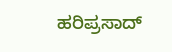ಹರಿಪ್ರಸಾದ್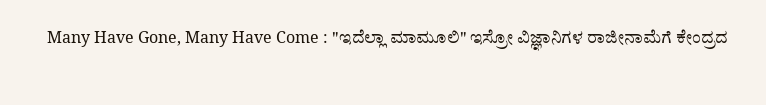Many Have Gone, Many Have Come : "ಇದೆಲ್ಲಾ ಮಾಮೂಲಿ" ಇಸ್ರೋ ವಿಜ್ಞಾನಿಗಳ ರಾಜೀನಾಮೆಗೆ ಕೇಂದ್ರದ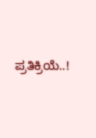ಪ್ರತಿಕ್ರಿಯೆ..!